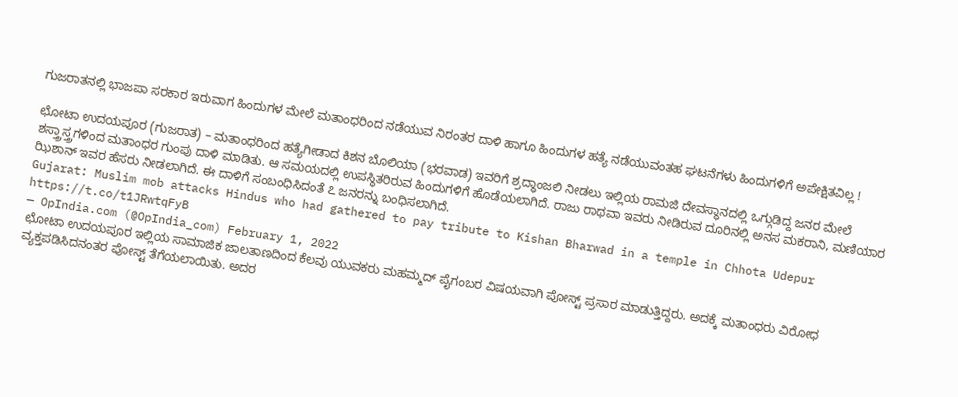ಗುಜರಾತನಲ್ಲಿ ಭಾಜಪಾ ಸರಕಾರ ಇರುವಾಗ ಹಿಂದುಗಳ ಮೇಲೆ ಮತಾಂಧರಿಂದ ನಡೆಯುವ ನಿರಂತರ ದಾಳಿ ಹಾಗೂ ಹಿಂದುಗಳ ಹತ್ಯೆ ನಡೆಯುವಂತಹ ಘಟನೆಗಳು ಹಿಂದುಗಳಿಗೆ ಅಪೇಕ್ಷಿತವಿಲ್ಲ !

ಛೋಟಾ ಉದಯಪೂರ (ಗುಜರಾತ) – ಮತಾಂಧರಿಂದ ಹತ್ಯೆಗೀಡಾದ ಕಿಶನ ಬೊಲಿಯಾ (ಭರವಾಡ) ಇವರಿಗೆ ಶ್ರದ್ಧಾಂಜಲಿ ನೀಡಲು ಇಲ್ಲಿಯ ರಾಮಜಿ ದೇವಸ್ಥಾನದಲ್ಲಿ ಒಗ್ಗುಡಿದ್ದ ಜನರ ಮೇಲೆ ಶಸ್ತ್ರಾಸ್ತ್ರಗಳಿಂದ ಮತಾಂಧರ ಗುಂಪು ದಾಳಿ ಮಾಡಿತು. ಆ ಸಮಯದಲ್ಲಿ ಉಪಸ್ಥಿತರಿರುವ ಹಿಂದುಗಳಿಗೆ ಹೊಡೆಯಲಾಗಿದೆ. ರಾಜು ರಾಥವಾ ಇವರು ನೀಡಿರುವ ದೂರಿನಲ್ಲಿ ಅನಸ ಮಕರಾನಿ, ಮಣಿಯಾರ ಝಿಶಾನ್ ಇವರ ಹೆಸರು ನೀಡಲಾಗಿದೆ. ಈ ದಾಳಿಗೆ ಸಂಬಂಧಿಸಿದಂತೆ ೭ ಜನರನ್ನು ಬಂಧಿಸಲಾಗಿದೆ.
Gujarat: Muslim mob attacks Hindus who had gathered to pay tribute to Kishan Bharwad in a temple in Chhota Udepur https://t.co/t1JRwtqFyB
— OpIndia.com (@OpIndia_com) February 1, 2022
ಛೋಟಾ ಉದಯಪೂರ ಇಲ್ಲಿಯ ಸಾಮಾಜಿಕ ಜಾಲತಾಣದಿಂದ ಕೆಲವು ಯುವಕರು ಮಹಮ್ಮದ್ ಪೈಗಂಬರ ವಿಷಯವಾಗಿ ಪೋಸ್ಟ್ ಪ್ರಸಾರ ಮಾಡುತ್ತಿದ್ದರು. ಅದಕ್ಕೆ ಮತಾಂಧರು ವಿರೋಧ ವ್ಯಕ್ತಪಡಿಸಿದನಂತರ ಪೋಸ್ಟ್ ತೆಗೆಯಲಾಯಿತು. ಅದರ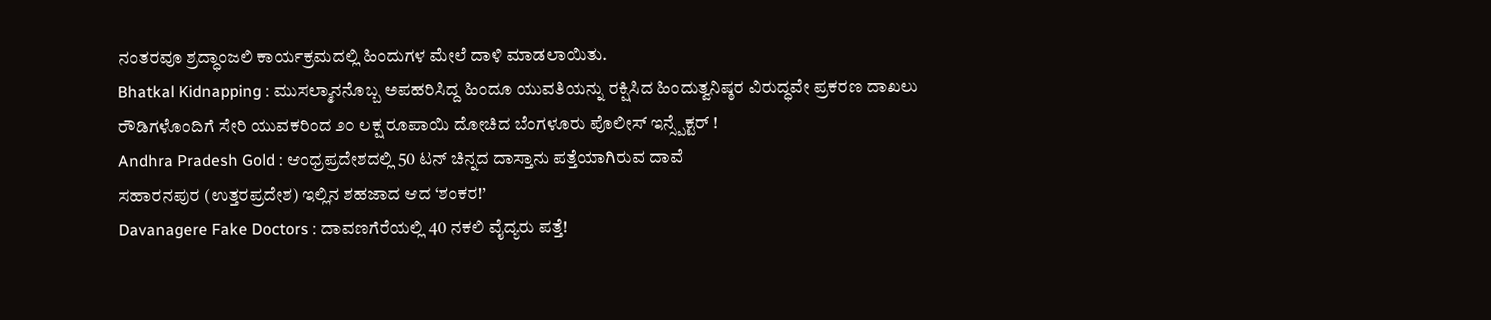ನಂತರವೂ ಶ್ರದ್ಧಾಂಜಲಿ ಕಾರ್ಯಕ್ರಮದಲ್ಲಿ ಹಿಂದುಗಳ ಮೇಲೆ ದಾಳಿ ಮಾಡಲಾಯಿತು.
Bhatkal Kidnapping : ಮುಸಲ್ಮಾನನೊಬ್ಬ ಅಪಹರಿಸಿದ್ದ ಹಿಂದೂ ಯುವತಿಯನ್ನು ರಕ್ಷಿಸಿದ ಹಿಂದುತ್ವನಿಷ್ಠರ ವಿರುದ್ಧವೇ ಪ್ರಕರಣ ದಾಖಲು
ರೌಡಿಗಳೊಂದಿಗೆ ಸೇರಿ ಯುವಕರಿಂದ ೨೦ ಲಕ್ಷ ರೂಪಾಯಿ ದೋಚಿದ ಬೆಂಗಳೂರು ಪೊಲೀಸ್ ಇನ್ಸ್ಪೆಕ್ಟರ್ !
Andhra Pradesh Gold : ಆಂಧ್ರಪ್ರದೇಶದಲ್ಲಿ 50 ಟನ್ ಚಿನ್ನದ ದಾಸ್ತಾನು ಪತ್ತೆಯಾಗಿರುವ ದಾವೆ
ಸಹಾರನಪುರ (ಉತ್ತರಪ್ರದೇಶ) ಇಲ್ಲಿನ ಶಹಜಾದ ಆದ ‘ಶಂಕರ!’
Davanagere Fake Doctors : ದಾವಣಗೆರೆಯಲ್ಲಿ 40 ನಕಲಿ ವೈದ್ಯರು ಪತ್ತೆ!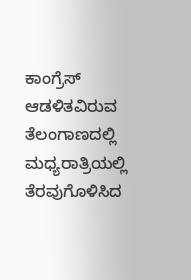ಕಾಂಗ್ರೆಸ್ ಆಡಳಿತವಿರುವ ತೆಲಂಗಾಣದಲ್ಲಿ ಮಧ್ಯರಾತ್ರಿಯಲ್ಲಿ ತೆರವುಗೊಳಿಸಿದ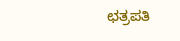ಛತ್ರಪತಿ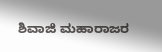ಶಿವಾಜಿ ಮಹಾರಾಜರ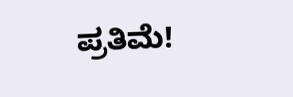ಪ್ರತಿಮೆ!